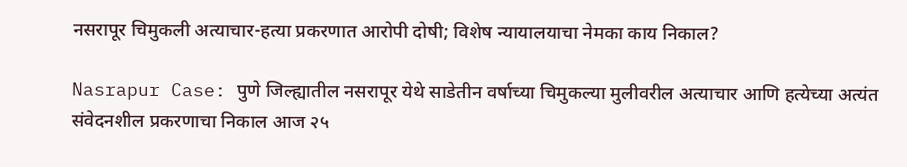नसरापूर चिमुकली अत्याचार-हत्या प्रकरणात आरोपी दोषी; विशेष न्यायालयाचा नेमका काय निकाल?

Nasrapur Case: पुणे जिल्ह्यातील नसरापूर येथे साडेतीन वर्षाच्या चिमुकल्या मुलीवरील अत्याचार आणि हत्येच्या अत्यंत संवेदनशील प्रकरणाचा निकाल आज २५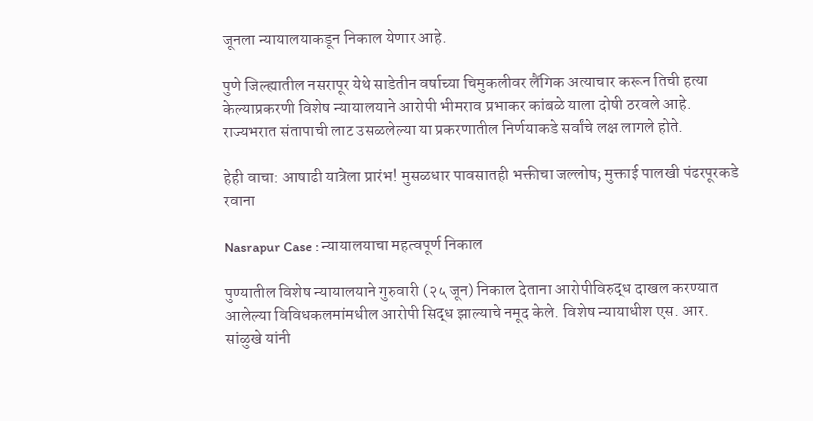जूनला न्यायालयाकडून निकाल येणार आहे.

पुणे जिल्ह्यातील नसरापूर येथे साडेतीन वर्षाच्या चिमुकलीवर लैंगिक अत्याचार करून तिची हत्या केल्याप्रकरणी विशेष न्यायालयाने आरोपी भीमराव प्रभाकर कांबळे याला दोषी ठरवले आहे. राज्यभरात संतापाची लाट उसळलेल्या या प्रकरणातील निर्णयाकडे सर्वांचे लक्ष लागले होते.

हेही वाचा: आषाढी यात्रेला प्रारंभ! मुसळधार पावसातही भक्तीचा जल्लोष; मुक्ताई पालखी पंढरपूरकडे रवाना

Nasrapur Case : न्यायालयाचा महत्वपूर्ण निकाल

पुण्यातील विशेष न्यायालयाने गुरुवारी (२५ जून) निकाल देताना आरोपीविरुद्ध दाखल करण्यात आलेल्या विविधकलमांमधील आरोपी सिद्ध झाल्याचे नमूद केले. विशेष न्यायाधीश एस. आर. सांळुखे यांनी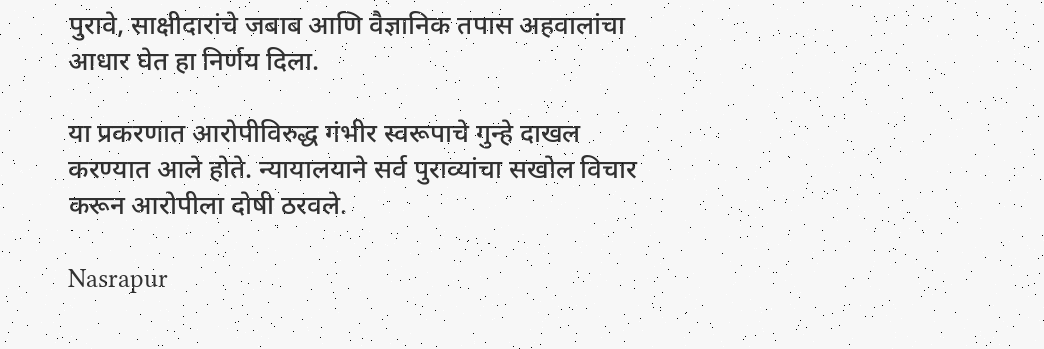पुरावे, साक्षीदारांचे जबाब आणि वैज्ञानिक तपास अहवालांचा आधार घेत हा निर्णय दिला.

या प्रकरणात आरोपीविरुद्ध गंभीर स्वरूपाचे गुन्हे दाखल करण्यात आले होते. न्यायालयाने सर्व पुराव्यांचा सखोल विचार करून आरोपीला दोषी ठरवले.

Nasrapur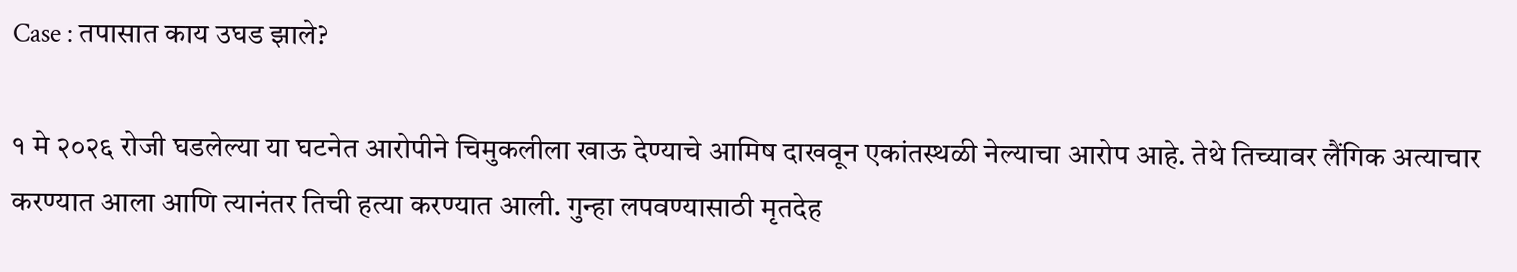Case : तपासात काय उघड झाले?

१ मे २०२६ रोजी घडलेल्या या घटनेत आरोपीने चिमुकलीला खाऊ देण्याचे आमिष दाखवून एकांतस्थळी नेल्याचा आरोप आहे. तेथे तिच्यावर लैंगिक अत्याचार करण्यात आला आणि त्यानंतर तिची हत्या करण्यात आली. गुन्हा लपवण्यासाठी मृतदेह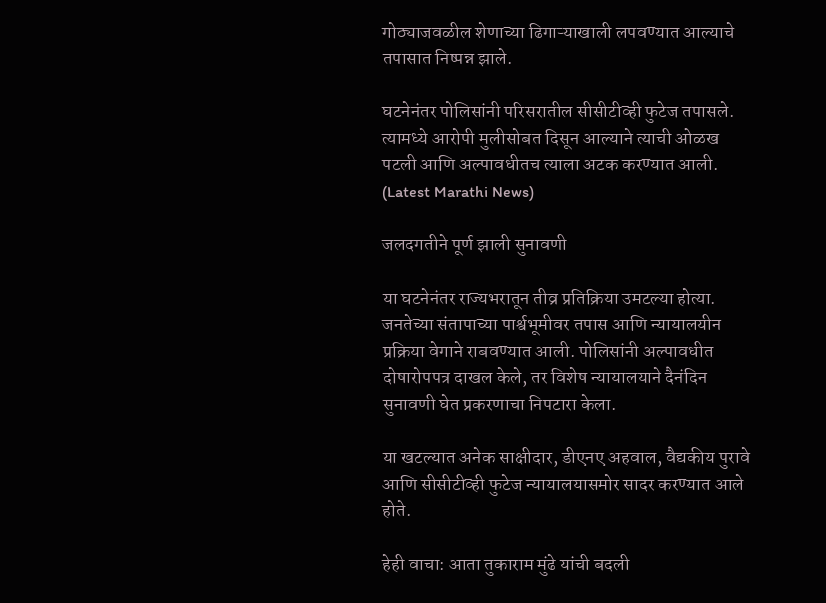गोठ्याजवळील शेणाच्या ढिगाऱ्याखाली लपवण्यात आल्याचे तपासात निष्पन्न झाले.

घटनेनंतर पोलिसांनी परिसरातील सीसीटीव्ही फुटेज तपासले. त्यामध्ये आरोपी मुलीसोबत दिसून आल्याने त्याची ओळख पटली आणि अल्पावधीतच त्याला अटक करण्यात आली. (Latest Marathi News)

जलदगतीने पूर्ण झाली सुनावणी

या घटनेनंतर राज्यभरातून तीव्र प्रतिक्रिया उमटल्या होत्या. जनतेच्या संतापाच्या पार्श्वभूमीवर तपास आणि न्यायालयीन प्रक्रिया वेगाने राबवण्यात आली. पोलिसांनी अल्पावधीत दोषारोपपत्र दाखल केले, तर विशेष न्यायालयाने दैनंदिन सुनावणी घेत प्रकरणाचा निपटारा केला.

या खटल्यात अनेक साक्षीदार, डीएनए अहवाल, वैद्यकीय पुरावे आणि सीसीटीव्ही फुटेज न्यायालयासमोर सादर करण्यात आले होते.

हेही वाचा: आता तुकाराम मुंढे यांची बदली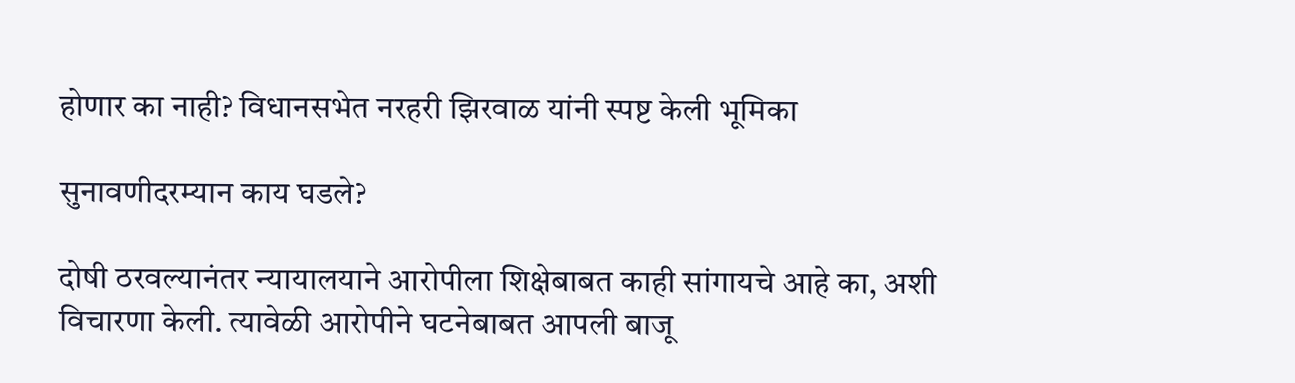होणार का नाही? विधानसभेत नरहरी झिरवाळ यांनी स्पष्ट केली भूमिका

सुनावणीदरम्यान काय घडले?

दोषी ठरवल्यानंतर न्यायालयाने आरोपीला शिक्षेबाबत काही सांगायचे आहे का, अशी विचारणा केली. त्यावेळी आरोपीने घटनेबाबत आपली बाजू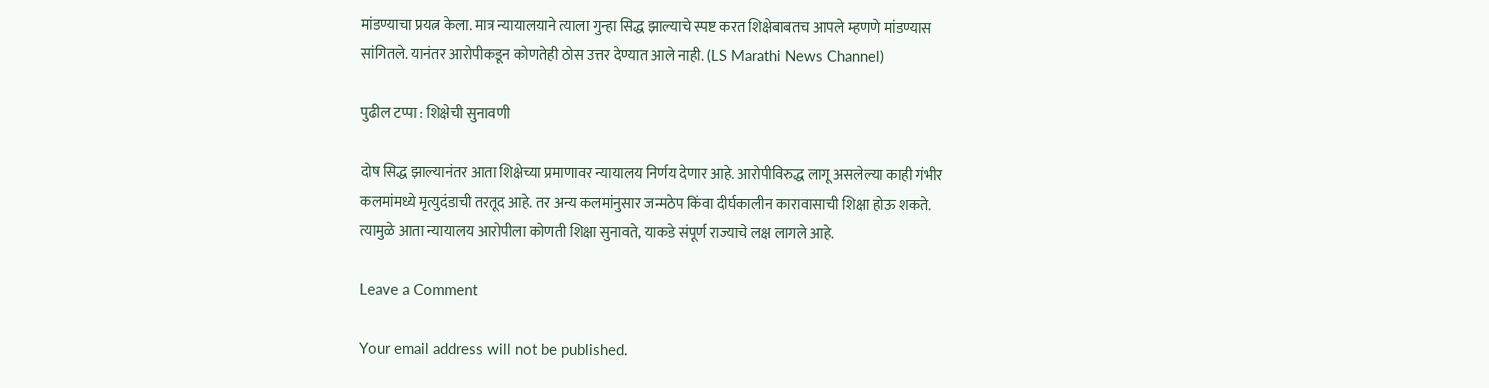मांडण्याचा प्रयत्न केला. मात्र न्यायालयाने त्याला गुन्हा सिद्ध झाल्याचे स्पष्ट करत शिक्षेबाबतच आपले म्हणणे मांडण्यास सांगितले. यानंतर आरोपीकडून कोणतेही ठोस उत्तर देण्यात आले नाही. (LS Marathi News Channel)

पुढील टप्पा : शिक्षेची सुनावणी

दोष सिद्ध झाल्यानंतर आता शिक्षेच्या प्रमाणावर न्यायालय निर्णय देणार आहे. आरोपीविरुद्ध लागू असलेल्या काही गंभीर कलमांमध्ये मृत्युदंडाची तरतूद आहे. तर अन्य कलमांनुसार जन्मठेप किंवा दीर्घकालीन कारावासाची शिक्षा होऊ शकते. त्यामुळे आता न्यायालय आरोपीला कोणती शिक्षा सुनावते, याकडे संपूर्ण राज्याचे लक्ष लागले आहे.

Leave a Comment

Your email address will not be published.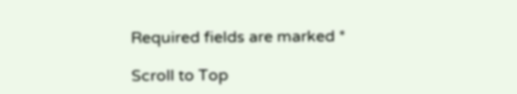Required fields are marked *

Scroll to Top